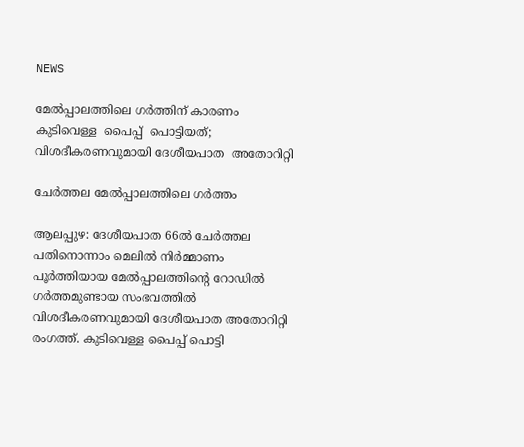NEWS

മേൽപ്പാലത്തിലെ ഗർത്തിന് കാരണം കുടിവെള്ള  പൈപ്പ്  പൊട്ടിയത്; വിശദീകരണവുമായി ദേശീയപാത  അതോറിറ്റി

ചേർത്തല മേൽപ്പാലത്തിലെ ഗർത്തം

ആലപ്പുഴ: ദേശീയപാത 66ൽ ചേർത്തല പതിനൊന്നാം മെലിൽ നിർമ്മാണം പൂർത്തിയായ മേൽപ്പാലത്തിന്റെ റോഡിൽ ഗർത്തമുണ്ടായ സംഭവത്തിൽ വിശദീകരണവുമായി ദേശീയപാത അതോറിറ്റി രംഗത്ത്. കുടിവെള്ള പൈപ്പ് പൊട്ടി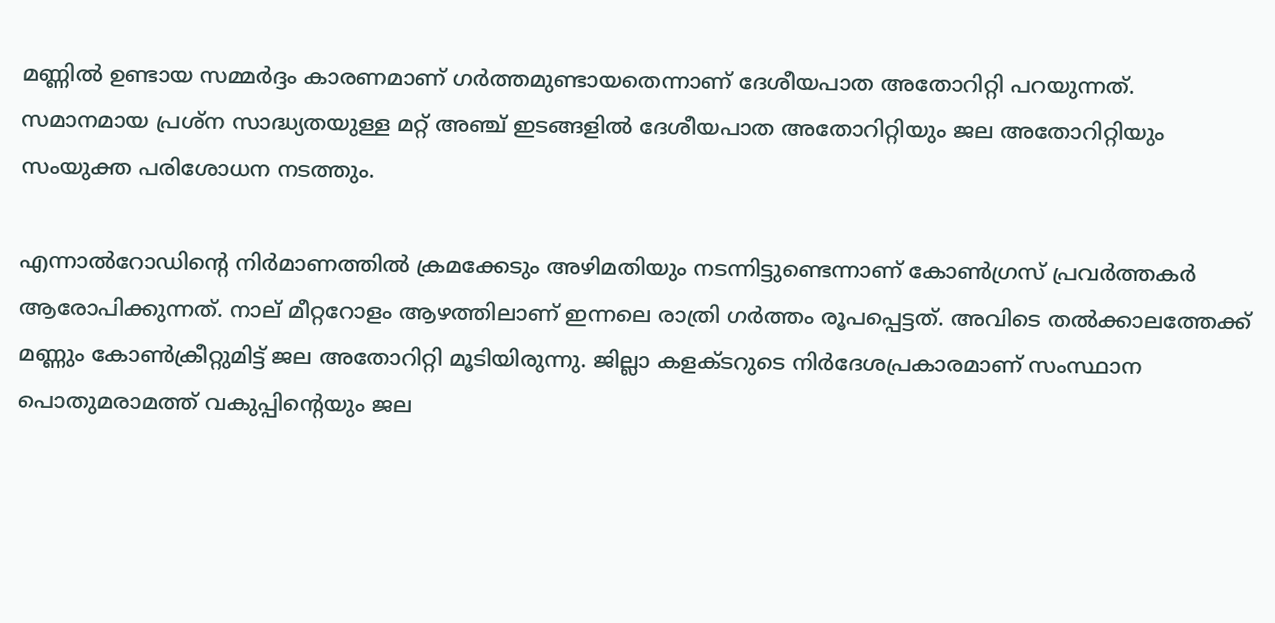മണ്ണിൽ ഉണ്ടായ സമ്മർദ്ദം കാരണമാണ് ഗർത്തമുണ്ടായതെന്നാണ് ദേശീയപാത അതോറിറ്റി പറയുന്നത്. സമാനമായ പ്രശ്ന സാദ്ധ്യതയുള്ള മറ്റ് അ‌ഞ്ച് ഇടങ്ങളിൽ ദേശീയപാത അതോറിറ്റിയും ജല അതോറിറ്റിയും സംയുക്ത പരിശോധന നടത്തും.

എന്നാൽറോഡിന്റെ നിർമാണത്തിൽ ക്രമക്കേടും അഴിമതിയും നടന്നിട്ടുണ്ടെന്നാണ് കോൺഗ്രസ് പ്രവർത്തകർ ആരോപിക്കുന്നത്. നാല് മീറ്ററോളം ആഴത്തിലാണ് ഇന്നലെ രാത്രി ഗർത്തം രൂപപ്പെട്ടത്. അവിടെ തൽക്കാലത്തേക്ക് മണ്ണും കോൺക്രീറ്റുമിട്ട് ജല അതോറിറ്റി മൂടിയിരുന്നു. ജില്ലാ കളക്‌ടറുടെ നിർദേശപ്രകാരമാണ് സംസ്ഥാന പൊതുമരാമത്ത് വകുപ്പിന്റെയും ജല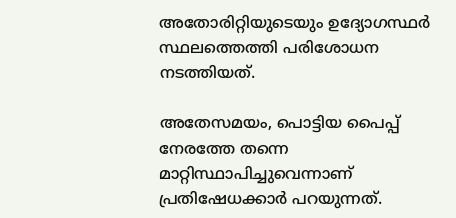അതോരിറ്റിയുടെയും ഉദ്യോഗസ്ഥർ സ്ഥലത്തെത്തി പരിശോധന നടത്തിയത്.

അതേസമയം, പൊട്ടിയ പൈപ്പ് നേരത്തേ തന്നെ മാറ്റിസ്ഥാപിച്ചുവെന്നാണ് പ്രതിഷേധക്കാർ പറയുന്നത്.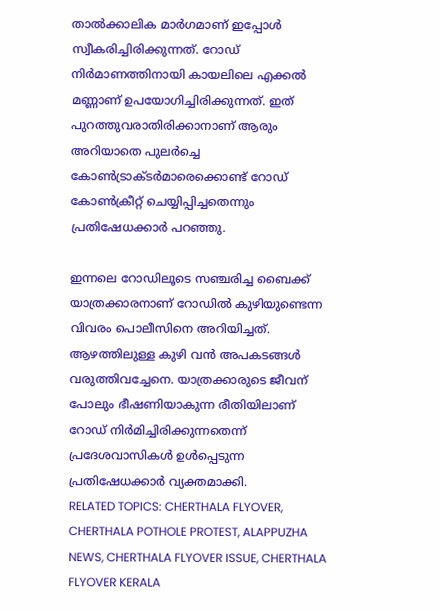താൽക്കാലിക മാർഗമാണ് ഇപ്പോൾ സ്വീകരിച്ചിരിക്കുന്നത്. റോഡ് നിർമാണത്തിനായി കായലിലെ എക്കൽ മണ്ണാണ് ഉപയോഗിച്ചിരിക്കുന്നത്. ഇത് പുറത്തുവരാതിരിക്കാനാണ് ആരും അറിയാതെ പുലർച്ചെ കോൺട്രാക്‌ടർമാരെക്കൊണ്ട് റോഡ് കോൺക്രീറ്റ് ചെയ്യിപ്പിച്ചതെന്നും പ്രതിഷേധക്കാർ പറഞ്ഞു.

ഇന്നലെ റോഡിലൂടെ സഞ്ചരിച്ച ബൈക്ക് യാത്രക്കാരനാണ് റോഡിൽ കുഴിയുണ്ടെന്ന വിവരം പൊലീസിനെ അറിയിച്ചത്. ആഴത്തിലുള്ള കുഴി വൻ അപകടങ്ങൾ വരുത്തിവച്ചേനെ. യാത്രക്കാരുടെ ജീവന് പോലും ഭീഷണിയാകുന്ന രീതിയിലാണ് റോഡ് നിർമിച്ചിരിക്കുന്നതെന്ന് പ്രദേശവാസികൾ ഉൾപ്പെടുന്ന പ്രതിഷേധക്കാർ വ്യക്തമാക്കി.
RELATED TOPICS: CHERTHALA FLYOVER, CHERTHALA POTHOLE PROTEST, ALAPPUZHA NEWS, CHERTHALA FLYOVER ISSUE, CHERTHALA FLYOVER KERALA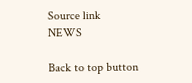Source link
NEWS

Back to top button